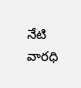నేటి వారధి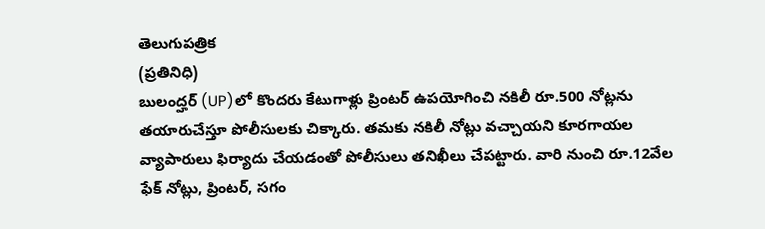తెలుగుపత్రిక
(ప్రతినిధి)
బులంద్హర్ (UP)లో కొందరు కేటుగాళ్లు ప్రింటర్ ఉపయోగించి నకిలీ రూ.500 నోట్లను తయారుచేస్తూ పోలీసులకు చిక్కారు. తమకు నకిలీ నోట్లు వచ్చాయని కూరగాయల వ్యాపారులు ఫిర్యాదు చేయడంతో పోలీసులు తనిఖీలు చేపట్టారు. వారి నుంచి రూ.12వేల ఫేక్ నోట్లు, ప్రింటర్, సగం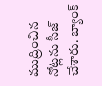ముద్రించిన నోట్లను సీజ్ చేశారు. బ్యాంక్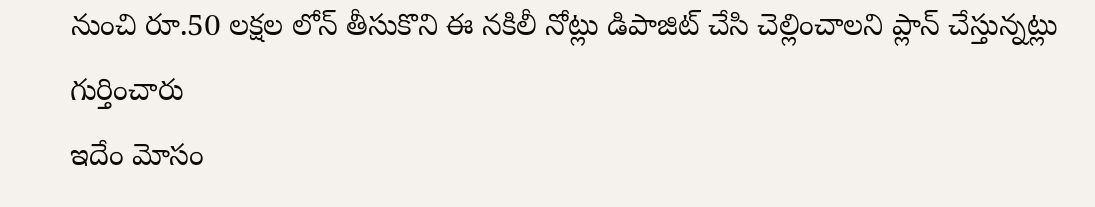నుంచి రూ.50 లక్షల లోన్ తీసుకొని ఈ నకిలీ నోట్లు డిపాజిట్ చేసి చెల్లించాలని ప్లాన్ చేస్తున్నట్లు గుర్తించారు
ఇదేం మోసం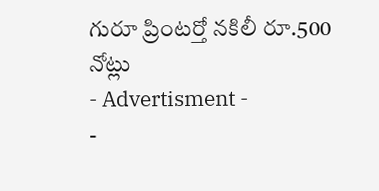గురూ ప్రింటర్తో నకిలీ రూ.500 నోట్లు
- Advertisment -
-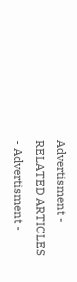Advertisment -
RELATED ARTICLES
- Advertisment -